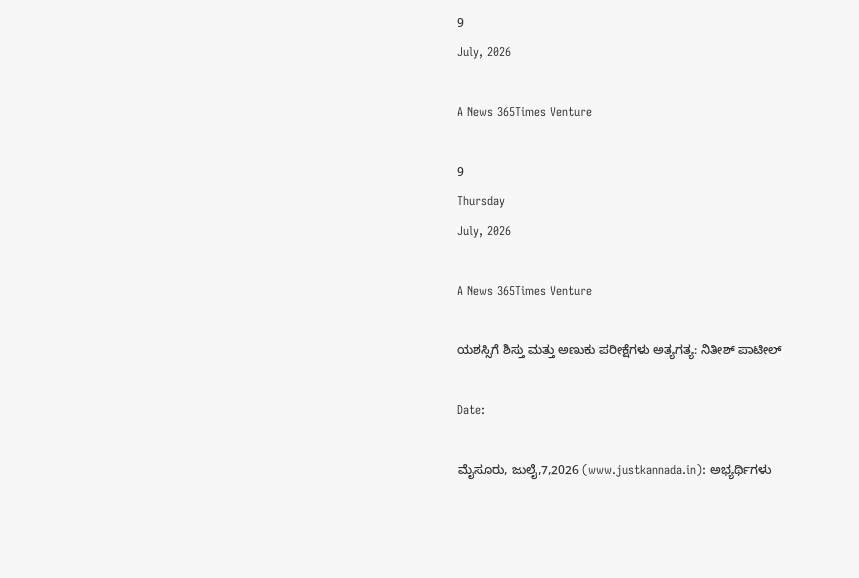9
July, 2026

A News 365Times Venture

9
Thursday
July, 2026

A News 365Times Venture

ಯಶಸ್ಸಿಗೆ ಶಿಸ್ತು ಮತ್ತು ಅಣುಕು ಪರೀಕ್ಷೆಗಳು ಅತ್ಯಗತ್ಯ: ನಿತೀಶ್ ಪಾಟೀಲ್

Date:

ಮೈಸೂರು, ಜುಲೈ,7,2026 (www.justkannada.in): ಅಭ್ಯರ್ಥಿಗಳು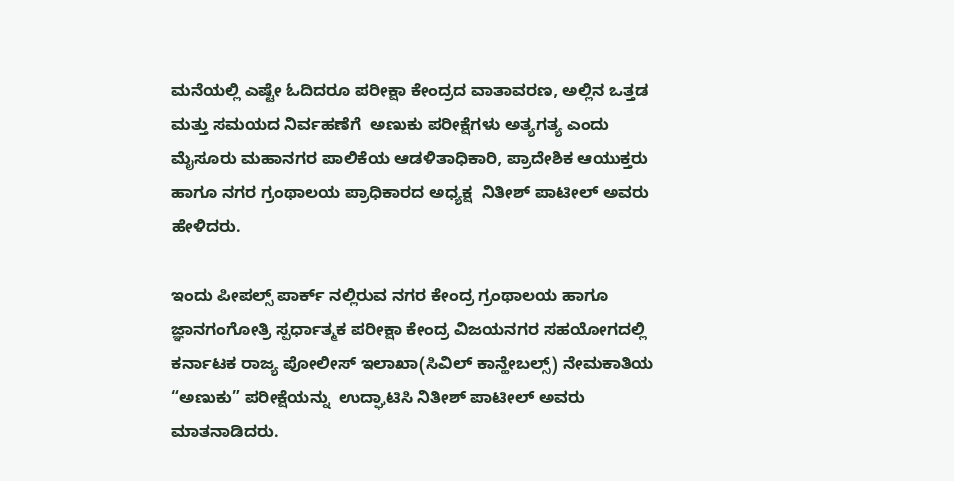ಮನೆಯಲ್ಲಿ ಎಷ್ಟೇ ಓದಿದರೂ ಪರೀಕ್ಷಾ ಕೇಂದ್ರದ ವಾತಾವರಣ, ಅಲ್ಲಿನ ಒತ್ತಡ ಮತ್ತು ಸಮಯದ ನಿರ್ವಹಣೆಗೆ  ಅಣುಕು ಪರೀಕ್ಷೆಗಳು ಅತ್ಯಗತ್ಯ ಎಂದು ಮೈಸೂರು ಮಹಾನಗರ ಪಾಲಿಕೆಯ ಆಡಳಿತಾಧಿಕಾರಿ, ಪ್ರಾದೇಶಿಕ ಆಯುಕ್ತರು ಹಾಗೂ ನಗರ ಗ್ರಂಥಾಲಯ ಪ್ರಾಧಿಕಾರದ ಅಧ್ಯಕ್ಷ  ನಿತೀಶ್ ಪಾಟೀಲ್ ಅವರು ಹೇಳಿದರು.

ಇಂದು ಪೀಪಲ್ಸ್ ಪಾರ್ಕ್‌ ನಲ್ಲಿರುವ ನಗರ ಕೇಂದ್ರ ಗ್ರಂಥಾಲಯ ಹಾಗೂ ಜ್ಞಾನಗಂಗೋತ್ರಿ ಸ್ಪರ್ಧಾತ್ಮಕ ಪರೀಕ್ಷಾ ಕೇಂದ್ರ ವಿಜಯನಗರ ಸಹಯೋಗದಲ್ಲಿ ಕರ್ನಾಟಕ ರಾಜ್ಯ ಪೋಲೀಸ್‌ ಇಲಾಖಾ(ಸಿವಿಲ್ ಕಾನ್ಹೇಬಲ್ಸ್) ನೇಮಕಾತಿಯ “ಅಣುಕು” ಪರೀಕ್ಷೆಯನ್ನು  ಉದ್ಘಾಟಿಸಿ ನಿತೀಶ್ ಪಾಟೀಲ್ ಅವರು ಮಾತನಾಡಿದರು.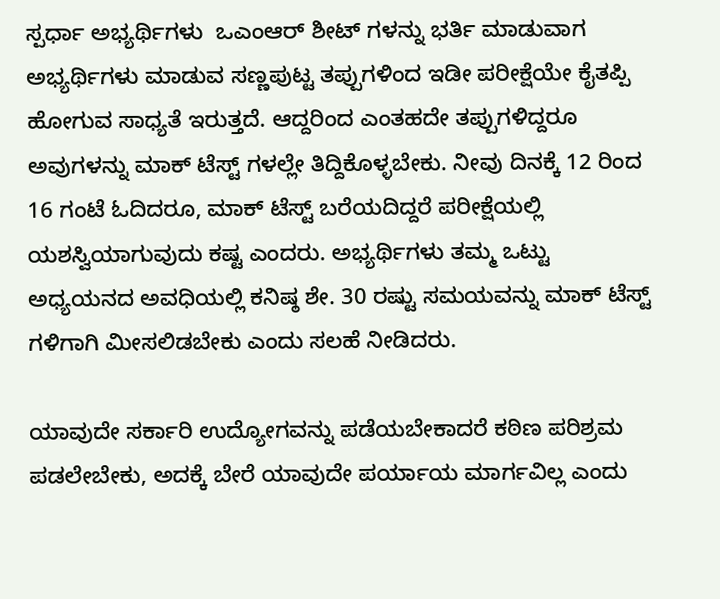ಸ್ಪರ್ಧಾ ಅಭ್ಯರ್ಥಿಗಳು  ಒಎಂಆರ್ ಶೀಟ್‌ ಗಳನ್ನು ಭರ್ತಿ ಮಾಡುವಾಗ ಅಭ್ಯರ್ಥಿಗಳು ಮಾಡುವ ಸಣ್ಣಪುಟ್ಟ ತಪ್ಪುಗಳಿಂದ ಇಡೀ ಪರೀಕ್ಷೆಯೇ ಕೈತಪ್ಪಿ ಹೋಗುವ ಸಾಧ್ಯತೆ ಇರುತ್ತದೆ. ಆದ್ದರಿಂದ ಎಂತಹದೇ ತಪ್ಪುಗಳಿದ್ದರೂ ಅವುಗಳನ್ನು ಮಾಕ್ ಟೆಸ್ಟ್‌ ಗಳಲ್ಲೇ ತಿದ್ದಿಕೊಳ್ಳಬೇಕು. ನೀವು ದಿನಕ್ಕೆ 12 ರಿಂದ 16 ಗಂಟೆ ಓದಿದರೂ, ಮಾಕ್ ಟೆಸ್ಟ್ ಬರೆಯದಿದ್ದರೆ ಪರೀಕ್ಷೆಯಲ್ಲಿ ಯಶಸ್ವಿಯಾಗುವುದು ಕಷ್ಟ ಎಂದರು. ಅಭ್ಯರ್ಥಿಗಳು ತಮ್ಮ ಒಟ್ಟು ಅಧ್ಯಯನದ ಅವಧಿಯಲ್ಲಿ ಕನಿಷ್ಠ ಶೇ. 30 ರಷ್ಟು ಸಮಯವನ್ನು ಮಾಕ್ ಟೆಸ್ಟ್‌ ಗಳಿಗಾಗಿ ಮೀಸಲಿಡಬೇಕು ಎಂದು ಸಲಹೆ ನೀಡಿದರು.

ಯಾವುದೇ ಸರ್ಕಾರಿ ಉದ್ಯೋಗವನ್ನು ಪಡೆಯಬೇಕಾದರೆ ಕಠಿಣ ಪರಿಶ್ರಮ ಪಡಲೇಬೇಕು, ಅದಕ್ಕೆ ಬೇರೆ ಯಾವುದೇ ಪರ್ಯಾಯ ಮಾರ್ಗವಿಲ್ಲ ಎಂದು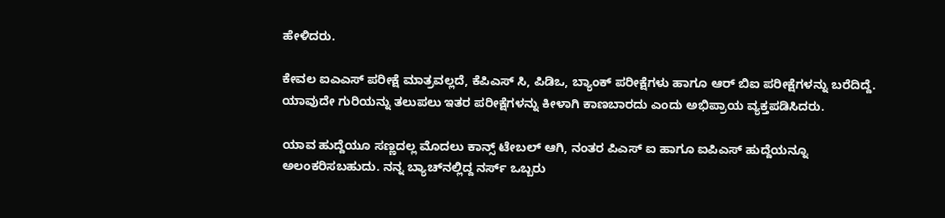ಹೇಳಿದರು.

ಕೇವಲ ಐಎಎಸ್ ಪರೀಕ್ಷೆ ಮಾತ್ರವಲ್ಲದೆ, ಕೆಪಿಎಸ್‌ ಸಿ, ಪಿಡಿಒ, ಬ್ಯಾಂಕ್ ಪರೀಕ್ಷೆಗಳು ಹಾಗೂ ಆರ್‌ ಬಿಐ ಪರೀಕ್ಷೆಗಳನ್ನು ಬರೆದಿದ್ದೆ. ಯಾವುದೇ ಗುರಿಯನ್ನು ತಲುಪಲು ಇತರ ಪರೀಕ್ಷೆಗಳನ್ನು ಕೀಳಾಗಿ ಕಾಣಬಾರದು ಎಂದು ಅಭಿಪ್ರಾಯ ವ್ಯಕ್ತಪಡಿಸಿದರು.

ಯಾವ ಹುದ್ದೆಯೂ ಸಣ್ಣದಲ್ಲ ಮೊದಲು ಕಾನ್ಸ್‌ ಟೇಬಲ್ ಆಗಿ, ನಂತರ ಪಿಎಸ್ ಐ ಹಾಗೂ ಐಪಿಎಸ್ ಹುದ್ದೆಯನ್ನೂ ಅಲಂಕರಿಸಬಹುದು. ನನ್ನ ಬ್ಯಾಚ್‌ನಲ್ಲಿದ್ದ ನರ್ಸ್ ಒಬ್ಬರು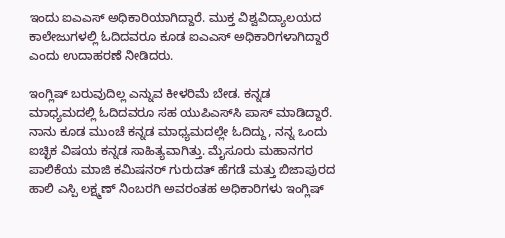ಇಂದು ಐಎಎಸ್ ಅಧಿಕಾರಿಯಾಗಿದ್ದಾರೆ. ಮುಕ್ತ ವಿಶ್ವವಿದ್ಯಾಲಯದ ಕಾಲೇಜುಗಳಲ್ಲಿ ಓದಿದವರೂ ಕೂಡ ಐಎಎಸ್ ಅಧಿಕಾರಿಗಳಾಗಿದ್ದಾರೆ ಎಂದು ಉದಾಹರಣೆ ನೀಡಿದರು.

ಇಂಗ್ಲಿಷ್ ಬರುವುದಿಲ್ಲ ಎನ್ನುವ ಕೀಳರಿಮೆ ಬೇಡ. ಕನ್ನಡ ಮಾಧ್ಯಮದಲ್ಲಿ ಓದಿದವರೂ ಸಹ ಯುಪಿಎಸ್‌ಸಿ ಪಾಸ್ ಮಾಡಿದ್ದಾರೆ. ನಾನು ಕೂಡ ಮುಂಚೆ ಕನ್ನಡ ಮಾಧ್ಯಮದಲ್ಲೇ ಓದಿದ್ದು, ನನ್ನ ಒಂದು ಐಚ್ಛಿಕ ವಿಷಯ ಕನ್ನಡ ಸಾಹಿತ್ಯವಾಗಿತ್ತು. ಮೈಸೂರು ಮಹಾನಗರ ಪಾಲಿಕೆಯ ಮಾಜಿ ಕಮಿಷನರ್ ಗುರುದತ್ ಹೆಗಡೆ ಮತ್ತು ಬಿಜಾಪುರದ ಹಾಲಿ ಎಸ್ಪಿ ಲಕ್ಷ್ಮಣ್ ನಿಂಬರಗಿ ಅವರಂತಹ ಅಧಿಕಾರಿಗಳು ಇಂಗ್ಲಿಷ್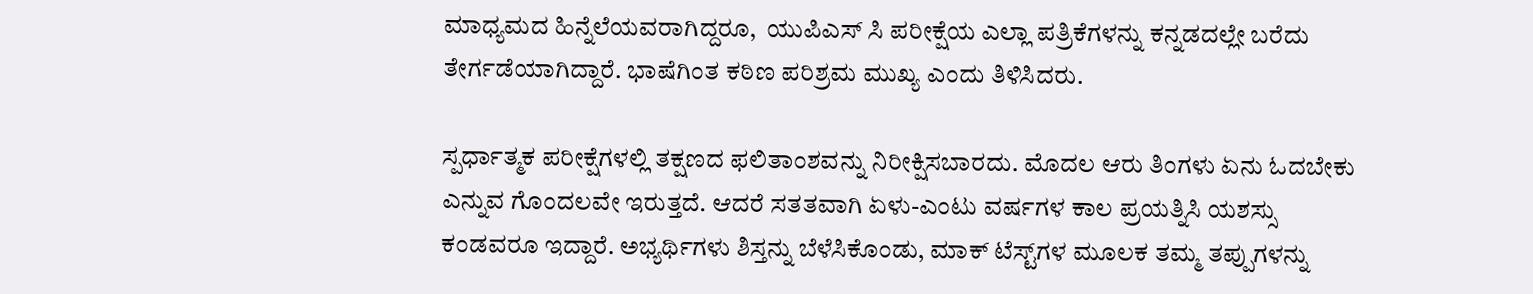ಮಾಧ್ಯಮದ ಹಿನ್ನೆಲೆಯವರಾಗಿದ್ದರೂ,  ಯುಪಿಎಸ್‌ ಸಿ ಪರೀಕ್ಷೆಯ ಎಲ್ಲಾ ಪತ್ರಿಕೆಗಳನ್ನು ಕನ್ನಡದಲ್ಲೇ ಬರೆದು ತೇರ್ಗಡೆಯಾಗಿದ್ದಾರೆ. ಭಾಷೆಗಿಂತ ಕಠಿಣ ಪರಿಶ್ರಮ ಮುಖ್ಯ ಎಂದು ತಿಳಿಸಿದರು.

ಸ್ಪರ್ಧಾತ್ಮಕ ಪರೀಕ್ಷೆಗಳಲ್ಲಿ ತಕ್ಷಣದ ಫಲಿತಾಂಶವನ್ನು ನಿರೀಕ್ಷಿಸಬಾರದು. ಮೊದಲ ಆರು ತಿಂಗಳು ಏನು ಓದಬೇಕು ಎನ್ನುವ ಗೊಂದಲವೇ ಇರುತ್ತದೆ. ಆದರೆ ಸತತವಾಗಿ ಏಳು-ಎಂಟು ವರ್ಷಗಳ ಕಾಲ ಪ್ರಯತ್ನಿಸಿ ಯಶಸ್ಸು ಕಂಡವರೂ ಇದ್ದಾರೆ. ಅಭ್ಯರ್ಥಿಗಳು ಶಿಸ್ತನ್ನು ಬೆಳೆಸಿಕೊಂಡು, ಮಾಕ್ ಟೆಸ್ಟ್‌ಗಳ ಮೂಲಕ ತಮ್ಮ ತಪ್ಪುಗಳನ್ನು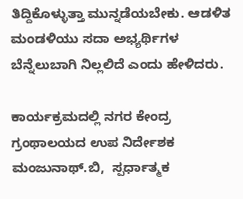ತಿದ್ದಿಕೊಳ್ಳುತ್ತಾ ಮುನ್ನಡೆಯಬೇಕು. ಆಡಳಿತ ಮಂಡಳಿಯು ಸದಾ ಅಭ್ಯರ್ಥಿಗಳ ಬೆನ್ನೆಲುಬಾಗಿ ನಿಲ್ಲಲಿದೆ ಎಂದು ಹೇಳಿದರು.

ಕಾರ್ಯಕ್ರಮದಲ್ಲಿ ನಗರ ಕೇಂದ್ರ ಗ್ರಂಥಾಲಯದ ಉಪ ನಿರ್ದೇಶಕ ಮಂಜುನಾಥ್.ಬಿ,  ಸ್ಪರ್ಧಾತ್ಮಕ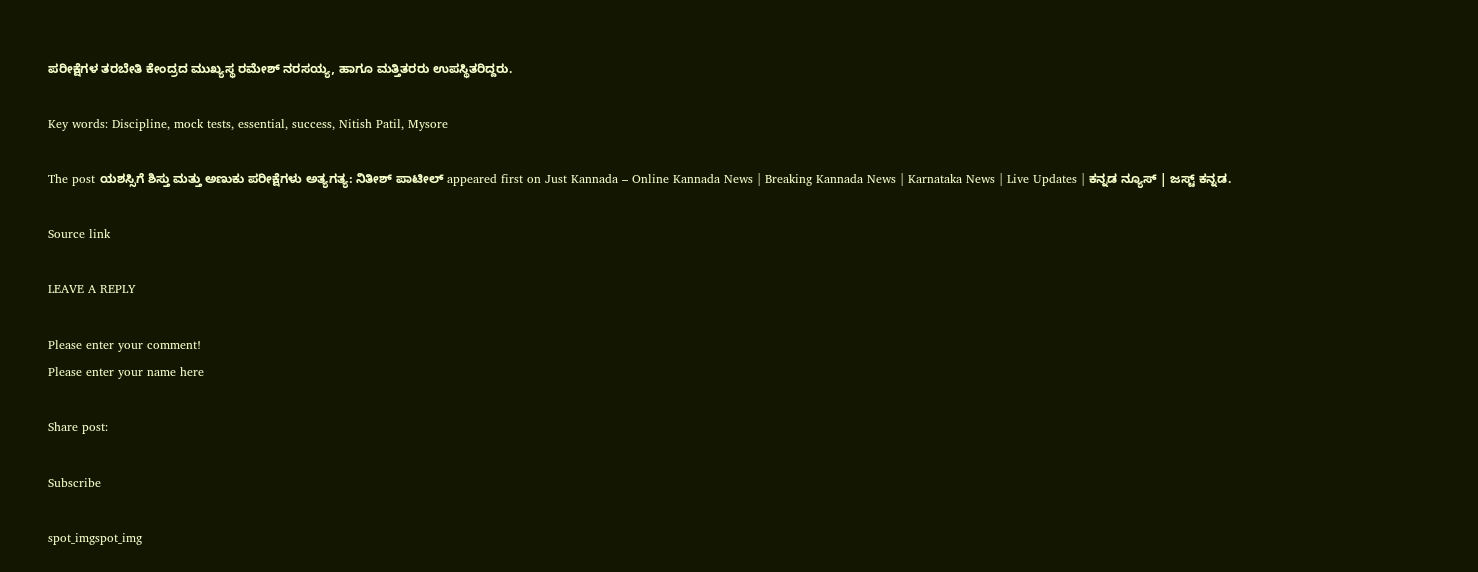ಪರೀಕ್ಷೆಗಳ ತರಬೇತಿ ಕೇಂದ್ರದ ಮುಖ್ಯಸ್ಥ ರಮೇಶ್ ನರಸಯ್ಯ, ಹಾಗೂ ಮತ್ತಿತರರು ಉಪಸ್ಥಿತರಿದ್ದರು.

Key words: Discipline, mock tests, essential, success, Nitish Patil, Mysore

The post ಯಶಸ್ಸಿಗೆ ಶಿಸ್ತು ಮತ್ತು ಅಣುಕು ಪರೀಕ್ಷೆಗಳು ಅತ್ಯಗತ್ಯ: ನಿತೀಶ್ ಪಾಟೀಲ್ appeared first on Just Kannada – Online Kannada News | Breaking Kannada News | Karnataka News | Live Updates | ಕನ್ನಡ ನ್ಯೂಸ್ | ಜಸ್ಟ್ ಕನ್ನಡ.

Source link

LEAVE A REPLY

Please enter your comment!
Please enter your name here

Share post:

Subscribe

spot_imgspot_img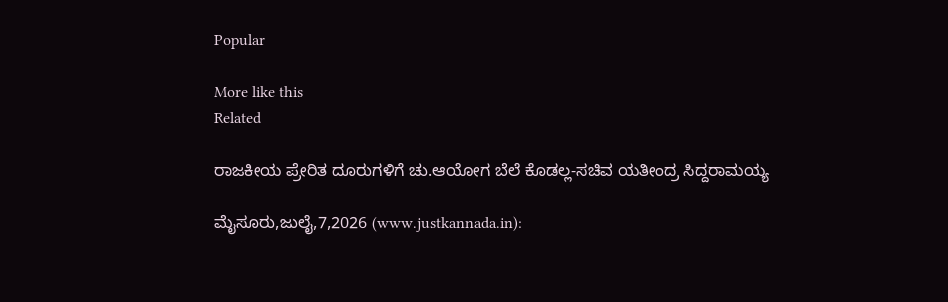Popular

More like this
Related

ರಾಜಕೀಯ ಪ್ರೇರಿತ ದೂರುಗಳಿಗೆ ಚು.ಆಯೋಗ ಬೆಲೆ ಕೊಡಲ್ಲ-ಸಚಿವ ಯತೀಂದ್ರ ಸಿದ್ದರಾಮಯ್ಯ

ಮೈಸೂರು,ಜುಲೈ,7,2026 (www.justkannada.in):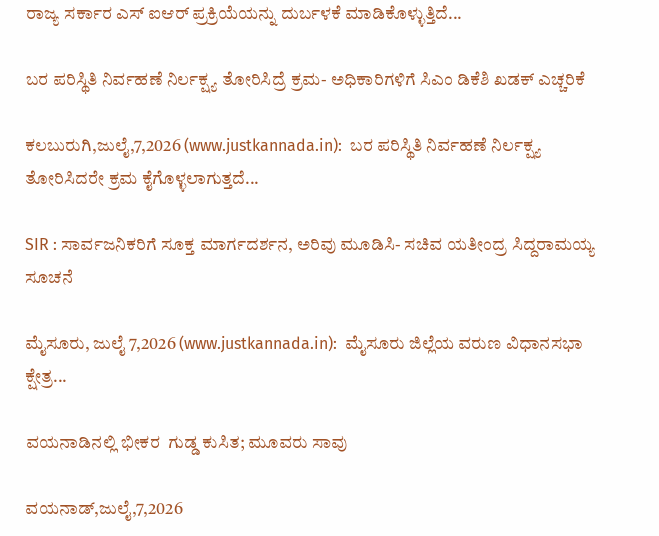ರಾಜ್ಯ ಸರ್ಕಾರ ಎಸ್ ಐಆರ್ ಪ್ರಕ್ರಿಯೆಯನ್ನು ದುರ್ಬಳಕೆ ಮಾಡಿಕೊಳ್ಳುತ್ತಿದೆ...

ಬರ ಪರಿಸ್ಥಿತಿ ನಿರ್ವಹಣೆ ನಿರ್ಲಕ್ಷ್ಯ ತೋರಿಸಿದ್ರೆ ಕ್ರಮ- ಅಧಿಕಾರಿಗಳಿಗೆ ಸಿಎಂ ಡಿಕೆಶಿ ಖಡಕ್ ಎಚ್ಚರಿಕೆ

ಕಲಬುರುಗಿ,ಜುಲೈ,7,2026 (www.justkannada.in):  ಬರ ಪರಿಸ್ಥಿತಿ ನಿರ್ವಹಣೆ ನಿರ್ಲಕ್ಷ್ಯ ತೋರಿಸಿದರೇ ಕ್ರಮ ಕೈಗೊಳ್ಳಲಾಗುತ್ತದೆ...

SIR : ಸಾರ್ವಜನಿಕರಿಗೆ ಸೂಕ್ತ ಮಾರ್ಗದರ್ಶನ, ಅರಿವು ಮೂಡಿಸಿ- ಸಚಿವ ಯತೀಂದ್ರ ಸಿದ್ದರಾಮಯ್ಯ ಸೂಚನೆ

ಮೈಸೂರು, ಜುಲೈ 7,2026 (www.justkannada.in):  ಮೈಸೂರು ಜಿಲ್ಲೆಯ ವರುಣ ವಿಧಾನಸಭಾ ಕ್ಷೇತ್ರ...

ವಯನಾಡಿನಲ್ಲಿ ಭೀಕರ  ಗುಡ್ಡ ಕುಸಿತ; ಮೂವರು ಸಾವು

ವಯನಾಡ್,ಜುಲೈ,7,2026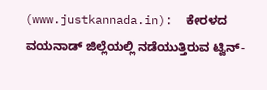(www.justkannada.in):  ಕೇರಳದ ವಯನಾಡ್ ಜಿಲ್ಲೆಯಲ್ಲಿ ನಡೆಯುತ್ತಿರುವ ಟ್ವಿನ್-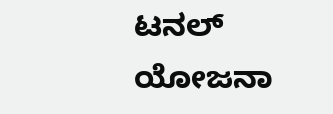ಟನಲ್ ಯೋಜನಾ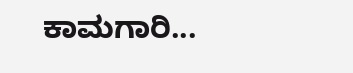ಕಾಮಗಾರಿ...